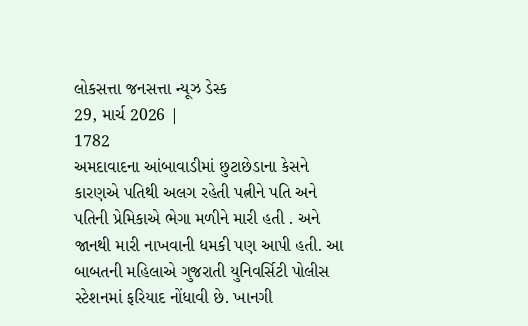લોકસત્તા જનસત્તા ન્યૂઝ ડેસ્ક
29, માર્ચ 2026 |
1782
અમદાવાદના આંબાવાડીમાં છુટાછેડાના કેસને કારણએ પતિથી અલગ રહેતી પત્નીને પતિ અને પતિની પ્રેમિકાએ ભેગા મળીને મારી હતી . અને જાનથી મારી નાખવાની ધમકી પણ આપી હતી. આ બાબતની મહિલાએ ગુજરાતી યુનિવર્સિટી પોલીસ સ્ટેશનમાં ફરિયાદ નોંધાવી છે. ખાનગી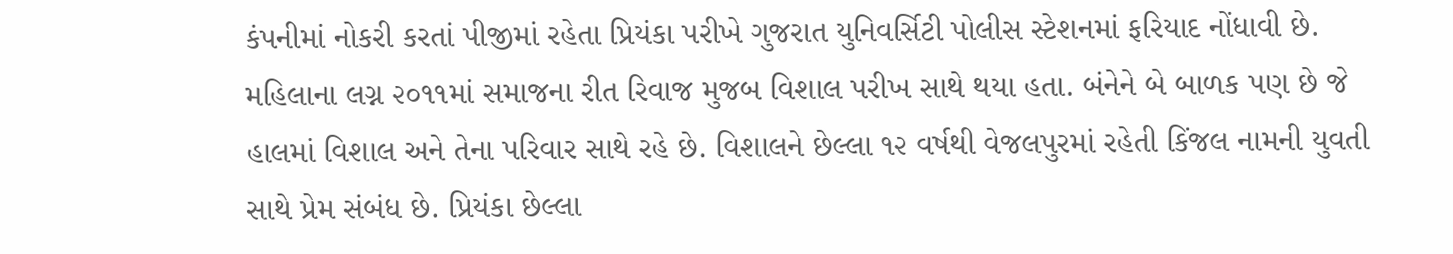કંપનીમાં નોકરી કરતાં પીજીમાં રહેતા પ્રિયંકા પરીખે ગુજરાત યુનિવર્સિટી પોલીસ સ્ટેશનમાં ફરિયાદ નોંધાવી છે. મહિલાના લગ્ન ૨૦૧૧માં સમાજના રીત રિવાજ મુજબ વિશાલ પરીખ સાથે થયા હતા. બંનેને બે બાળક પણ છે જે હાલમાં વિશાલ અને તેના પરિવાર સાથે રહે છે. વિશાલને છેલ્લા ૧૨ વર્ષથી વેજલપુરમાં રહેતી કિંજલ નામની યુવતી સાથે પ્રેમ સંબંધ છે. પ્રિયંકા છેલ્લા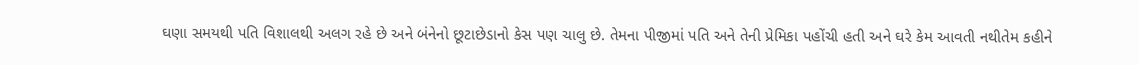ઘણા સમયથી પતિ વિશાલથી અલગ રહે છે અને બંનેનો છૂટાછેડાનો કેસ પણ ચાલુ છે. તેમના પીજીમાં પતિ અને તેની પ્રેમિકા પહોંચી હતી અને ઘરે કેમ આવતી નથીતેમ કહીને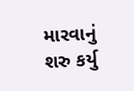મારવાનું શરુ કર્યુ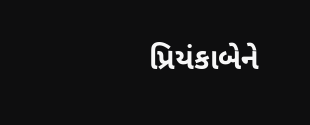પ્રિયંકાબેને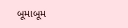બૂમાબૂમ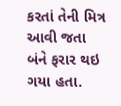કરતાં તેની મિત્ર આવી જતા બંને ફરાર થઇ ગયા હતા.